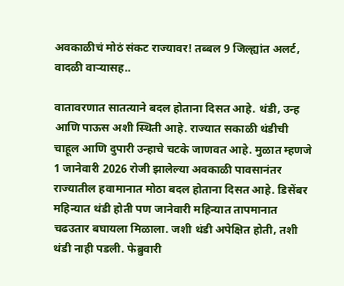अवकाळीचं मोठं संकट राज्यावर! तब्बल 9 जिल्ह्यांत अलर्ट, वादळी वाऱ्यासह..

वातावरणात सातत्याने बदल होताना दिसत आहे. थंडी, उन्ह आणि पाऊस अशी स्थिती आहे. राज्यात सकाळी थंडीची चाहूल आणि दुपारी उन्हाचे चटके जाणवत आहे. मुळात म्हणजे 1 जानेवारी 2026 रोजी झालेल्या अवकाळी पावसानंतर राज्यातील हवामानात मोठा बदल होताना दिसत आहे. डिसेंबर महिन्यात थंडी होती पण जानेवारी महिन्यात तापमानात चढउतार बघायला मिळाला. जशी थंडी अपेक्षित होती, तशी थंडी नाही पडली. फेब्रुवारी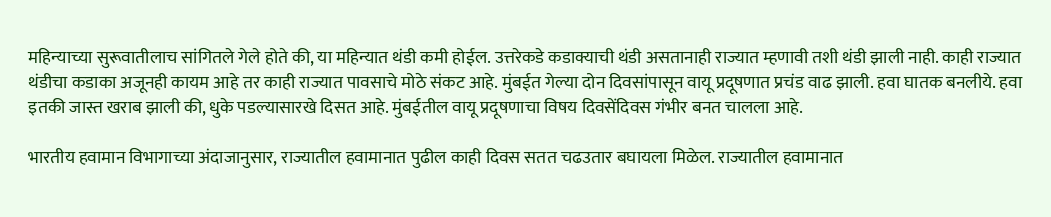महिन्याच्या सुरूवातीलाच सांगितले गेले होते की, या महिन्यात थंडी कमी होईल. उत्तरेकडे कडाक्याची थंडी असतानाही राज्यात म्हणावी तशी थंडी झाली नाही. काही राज्यात थंडीचा कडाका अजूनही कायम आहे तर काही राज्यात पावसाचे मोठे संकट आहे. मुंबईत गेल्या दोन दिवसांपासून वायू प्रदूषणात प्रचंड वाढ झाली. हवा घातक बनलीये. हवा इतकी जास्त खराब झाली की, धुके पडल्यासारखे दिसत आहे. मुंबईतील वायू प्रदूषणाचा विषय दिवसेंदिवस गंभीर बनत चालला आहे.

भारतीय हवामान विभागाच्या अंदाजानुसार, राज्यातील हवामानात पुढील काही दिवस सतत चढउतार बघायला मिळेल. राज्यातील हवामानात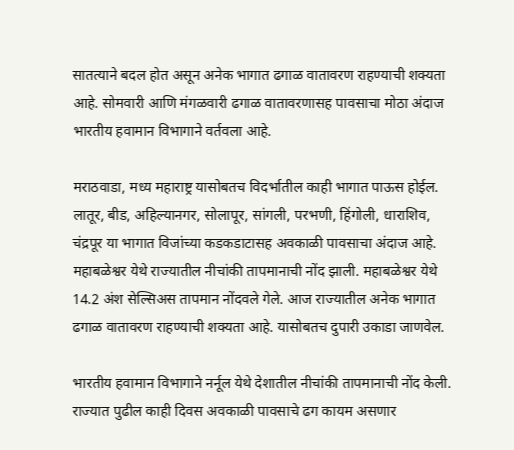सातत्याने बदल होत असून अनेक भागात ढगाळ वातावरण राहण्याची शक्यता आहे. सोमवारी आणि मंगळवारी ढगाळ वातावरणासह पावसाचा मोठा अंदाज भारतीय हवामान विभागाने वर्तवला आहे.

मराठवाडा, मध्य महाराष्ट्र यासोबतच विदर्भातील काही भागात पाऊस होईल. लातूर, बीड, अहिल्यानगर, सोलापूर, सांगली, परभणी, हिंगोली, धाराशिव, चंद्रपूर या भागात विजांच्या कडकडाटासह अवकाळी पावसाचा अंदाज आहे. महाबळेश्वर येथे राज्यातील नीचांकी तापमानाची नोंद झाली. महाबळेश्वर येथे 14.2 अंश सेल्सिअस तापमान नोंदवले गेले. आज राज्यातील अनेक भागात ढगाळ वातावरण राहण्याची शक्यता आहे. यासोबतच दुपारी उकाडा जाणवेल.

भारतीय हवामान विभागाने नर्नूल येथे देशातील नीचांकी तापमानाची नोंद केली. राज्यात पुढील काही दिवस अवकाळी पावसाचे ढग कायम असणार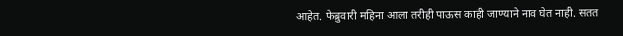आहेत. फेब्रुवारी महिना आला तरीही पाऊस काही जाण्याने नाव घेत नाही. सतत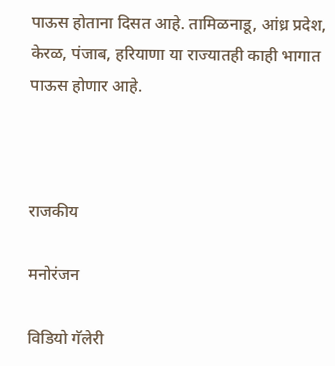पाऊस होताना दिसत आहे. तामिळनाडू, आंध्र प्रदेश, केरळ, पंजाब, हरियाणा या राज्यातही काही भागात पाऊस होणार आहे.



राजकीय

मनोरंजन

विडियो गॅलेरी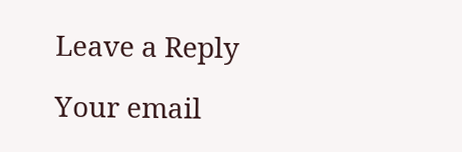Leave a Reply

Your email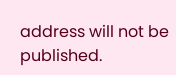address will not be published.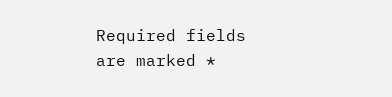Required fields are marked *